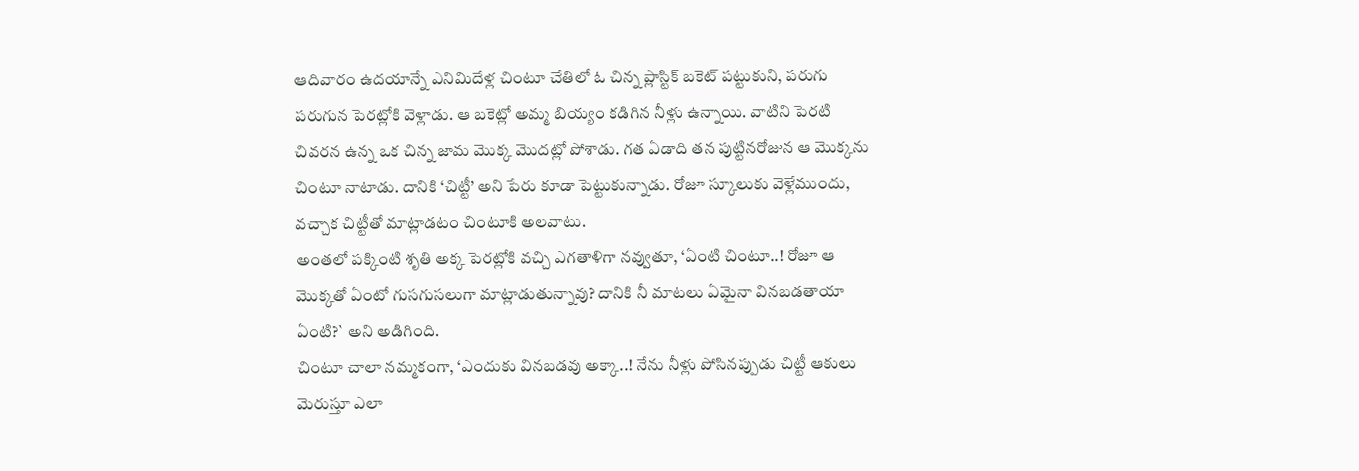ఆదివారం ఉదయాన్నే ఎనిమిదేళ్ల చింటూ చేతిలో ఓ చిన్న ప్లాస్టిక్ బకెట్ పట్టుకుని, పరుగు పరుగున పెరట్లోకి వెళ్లాడు. ఆ బకెట్లో అమ్మ బియ్యం కడిగిన నీళ్లు ఉన్నాయి. వాటిని పెరటి చివరన ఉన్న ఒక చిన్న జామ మొక్క మొదట్లో పోశాడు. గత ఏడాది తన పుట్టినరోజున ఆ మొక్కను చింటూ నాటాడు. దానికి ‘చిట్టీ’ అని పేరు కూడా పెట్టుకున్నాడు. రోజూ స్కూలుకు వెళ్లేముందు, వచ్చాక చిట్టీతో మాట్లాడటం చింటూకి అలవాటు.
అంతలో పక్కింటి శృతి అక్క పెరట్లోకి వచ్చి ఎగతాళిగా నవ్వుతూ, ‘ఏంటి చింటూ..! రోజూ ఆ మొక్కతో ఏంటో గుసగుసలుగా మాట్లాడుతున్నావు? దానికి నీ మాటలు ఏమైనా వినబడతాయా ఏంటి?` అని అడిగింది.
చింటూ చాలా నమ్మకంగా, ‘ఎందుకు వినబడవు అక్కా..! నేను నీళ్లు పోసినప్పుడు చిట్టీ ఆకులు మెరుస్తూ ఎలా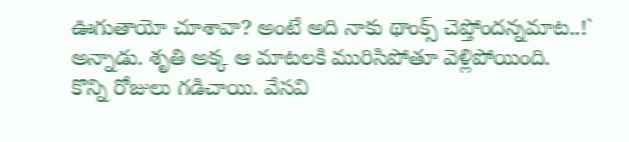ఊగుతాయో చూశావా? అంటే అది నాకు థాంక్స్ చెప్తోందన్నమాట..!` అన్నాడు. శృతి అక్క ఆ మాటలకి మురిసిపోతూ వెళ్లిపోయింది.
కొన్ని రోజులు గడిచాయి. వేసవి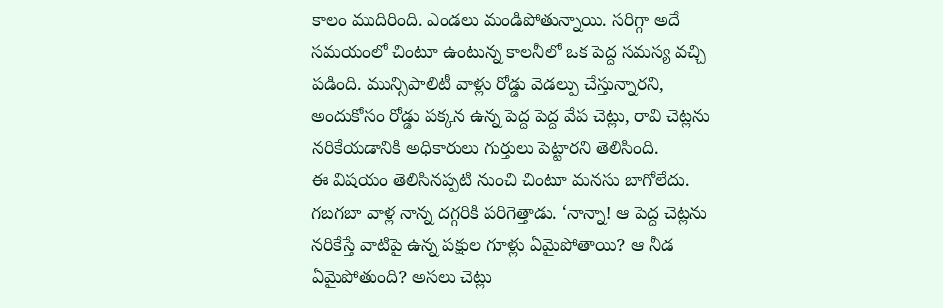కాలం ముదిరింది. ఎండలు మండిపోతున్నాయి. సరిగ్గా అదే సమయంలో చింటూ ఉంటున్న కాలనీలో ఒక పెద్ద సమస్య వచ్చి పడింది. మున్సిపాలిటీ వాళ్లు రోడ్డు వెడల్పు చేస్తున్నారని, అందుకోసం రోడ్డు పక్కన ఉన్న పెద్ద పెద్ద వేప చెట్లు, రావి చెట్లను నరికేయడానికి అధికారులు గుర్తులు పెట్టారని తెలిసింది.
ఈ విషయం తెలిసినప్పటి నుంచి చింటూ మనసు బాగోలేదు. గబగబా వాళ్ల నాన్న దగ్గరికి పరిగెత్తాడు. ‘నాన్నా! ఆ పెద్ద చెట్లను నరికేస్తే వాటిపై ఉన్న పక్షుల గూళ్లు ఏమైపోతాయి? ఆ నీడ ఏమైపోతుంది? అసలు చెట్లు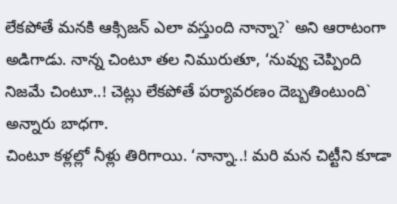లేకపోతే మనకి ఆక్సిజన్ ఎలా వస్తుంది నాన్నా?` అని ఆరాటంగా అడిగాడు. నాన్న చింటూ తల నిమురుతూ, ‘నువ్వు చెప్పింది నిజమే చింటూ..! చెట్లు లేకపోతే పర్యావరణం దెబ్బతింటుంది` అన్నారు బాధగా.
చింటూ కళ్లల్లో నీళ్లు తిరిగాయి. ‘నాన్నా..! మరి మన చిట్టీని కూడా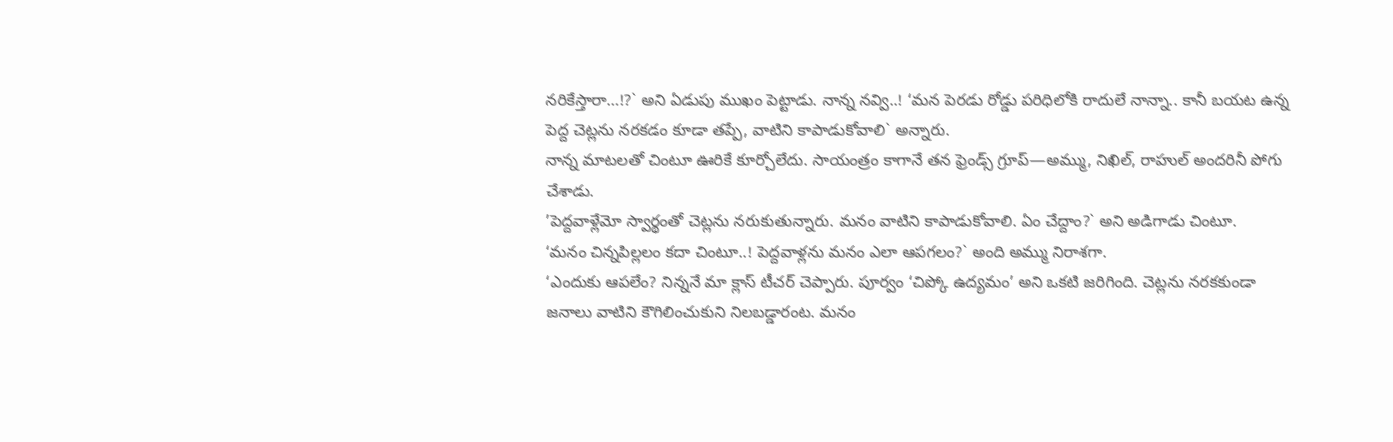నరికేస్తారా…!?` అని ఏడుపు ముఖం పెట్టాడు. నాన్న నవ్వి..! ‘మన పెరడు రోడ్డు పరిధిలోకి రాదులే నాన్నా.. కానీ బయట ఉన్న పెద్ద చెట్లను నరకడం కూడా తప్పే, వాటిని కాపాడుకోవాలి` అన్నారు.
నాన్న మాటలతో చింటూ ఊరికే కూర్చోలేదు. సాయంత్రం కాగానే తన ఫ్రెండ్స్ గ్రూప్—అమ్ము, నిఖిల్, రాహుల్ అందరినీ పోగు చేశాడు.
’పెద్దవాళ్లేమో స్వార్థంతో చెట్లను నరుకుతున్నారు. మనం వాటిని కాపాడుకోవాలి. ఏం చేద్దాం?` అని అడిగాడు చింటూ.
‘మనం చిన్నపిల్లలం కదా చింటూ..! పెద్దవాళ్లను మనం ఎలా ఆపగలం?` అంది అమ్ము నిరాశగా.
‘ఎందుకు ఆపలేం? నిన్ననే మా క్లాస్ టీచర్ చెప్పారు. పూర్వం ‘చిప్కో ఉద్యమం’ అని ఒకటి జరిగింది. చెట్లను నరకకుండా జనాలు వాటిని కౌగిలించుకుని నిలబడ్డారంట. మనం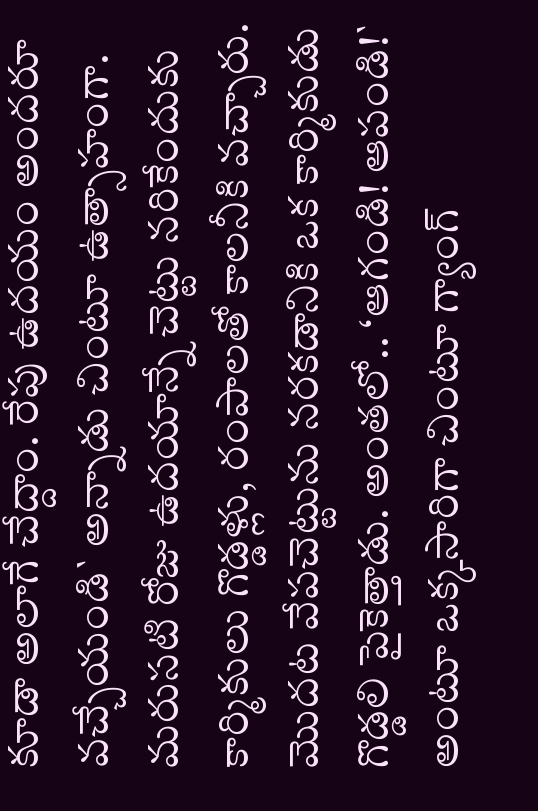కూడా అలాగే చేద్దాం. రేపు ఉదయం అందరూ వచ్చేయండి` అన్నాడు చింటూ ఉత్సాహంగా. మరుసటి రోజు ఉదయాన్నే చెట్టు నరికేందుకు కార్మికులు గొడ్డళ్లు, రంపాలతో కాలనీకి వచ్చారు. మొదట వేపచెట్టును నరకడానికి ఒక కార్మికుడు గొడ్డలి పైకెత్తాడు. అంతలో.. ‘ఆగండి! ఆపండి!` అంటూ ఒక్కసారిగా చింటూ గ్యాంగ్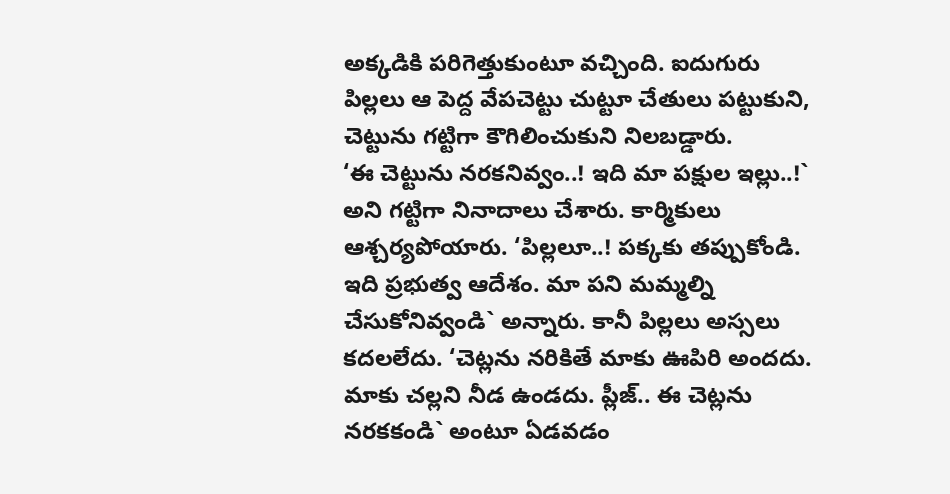అక్కడికి పరిగెత్తుకుంటూ వచ్చింది. ఐదుగురు పిల్లలు ఆ పెద్ద వేపచెట్టు చుట్టూ చేతులు పట్టుకుని, చెట్టును గట్టిగా కౌగిలించుకుని నిలబడ్డారు.
‘ఈ చెట్టును నరకనివ్వం..! ఇది మా పక్షుల ఇల్లు..!` అని గట్టిగా నినాదాలు చేశారు. కార్మికులు ఆశ్చర్యపోయారు. ‘పిల్లలూ..! పక్కకు తప్పుకోండి. ఇది ప్రభుత్వ ఆదేశం. మా పని మమ్మల్ని చేసుకోనివ్వండి` అన్నారు. కానీ పిల్లలు అస్సలు కదలలేదు. ‘చెట్లను నరికితే మాకు ఊపిరి అందదు. మాకు చల్లని నీడ ఉండదు. ప్లీజ్.. ఈ చెట్లను నరకకండి` అంటూ ఏడవడం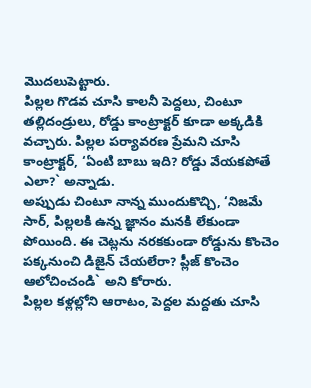మొదలుపెట్టారు.
పిల్లల గొడవ చూసి కాలనీ పెద్దలు, చింటూ తల్లిదండ్రులు, రోడ్డు కాంట్రాక్టర్ కూడా అక్కడికి వచ్చారు. పిల్లల పర్యావరణ ప్రేమని చూసి కాంట్రాక్టర్, ‘ఏంటి బాబు ఇది? రోడ్డు వేయకపోతే ఎలా?` అన్నాడు.
అప్పుడు చింటూ నాన్న ముందుకొచ్చి, ‘నిజమే సార్, పిల్లలకి ఉన్న జ్ఞానం మనకి లేకుండా పోయింది. ఈ చెట్లను నరకకుండా రోడ్డును కొంచెం పక్కనుంచి డిజైన్ చేయలేరా? ప్లీజ్ కొంచెం ఆలోచించండి` అని కోరారు.
పిల్లల కళ్లల్లోని ఆరాటం, పెద్దల మద్దతు చూసి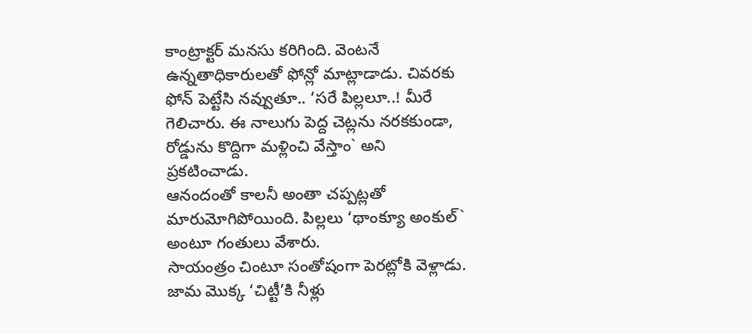కాంట్రాక్టర్ మనసు కరిగింది. వెంటనే ఉన్నతాధికారులతో ఫోన్లో మాట్లాడాడు. చివరకు ఫోన్ పెట్టేసి నవ్వుతూ.. ‘సరే పిల్లలూ..! మీరే గెలిచారు. ఈ నాలుగు పెద్ద చెట్లను నరకకుండా, రోడ్డును కొద్దిగా మళ్లించి వేస్తాం` అని ప్రకటించాడు.
ఆనందంతో కాలనీ అంతా చప్పట్లతో మారుమోగిపోయింది. పిల్లలు ‘థాంక్యూ అంకుల్` అంటూ గంతులు వేశారు.
సాయంత్రం చింటూ సంతోషంగా పెరట్లోకి వెళ్లాడు. జామ మొక్క ‘చిట్టీ’కి నీళ్లు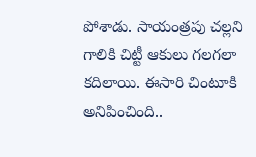పోశాడు. సాయంత్రపు చల్లని గాలికి చిట్టీ ఆకులు గలగలా కదిలాయి. ఈసారి చింటూకి అనిపించింది..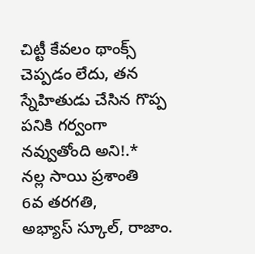చిట్టీ కేవలం థాంక్స్ చెప్పడం లేదు, తన స్నేహితుడు చేసిన గొప్ప పనికి గర్వంగా నవ్వుతోంది అని!.*
నల్ల సాయి ప్రశాంతి
6వ తరగతి,
అభ్యాస్ స్కూల్, రాజాం.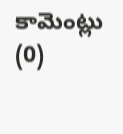కామెంట్లు (0)